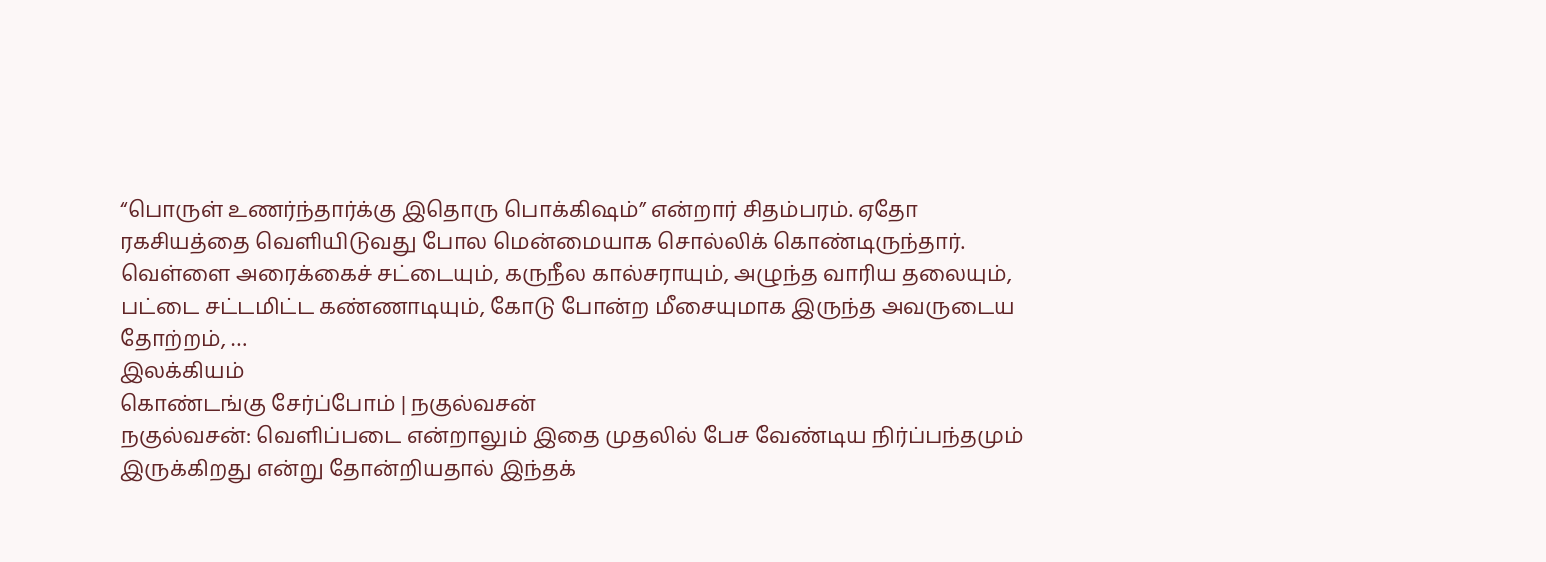“பொருள் உணர்ந்தார்க்கு இதொரு பொக்கிஷம்” என்றார் சிதம்பரம். ஏதோ ரகசியத்தை வெளியிடுவது போல மென்மையாக சொல்லிக் கொண்டிருந்தார். வெள்ளை அரைக்கைச் சட்டையும், கருநீல கால்சராயும், அழுந்த வாரிய தலையும், பட்டை சட்டமிட்ட கண்ணாடியும், கோடு போன்ற மீசையுமாக இருந்த அவருடைய தோற்றம், …
இலக்கியம்
கொண்டங்கு சேர்ப்போம் | நகுல்வசன்
நகுல்வசன்: வெளிப்படை என்றாலும் இதை முதலில் பேச வேண்டிய நிர்ப்பந்தமும் இருக்கிறது என்று தோன்றியதால் இந்தக்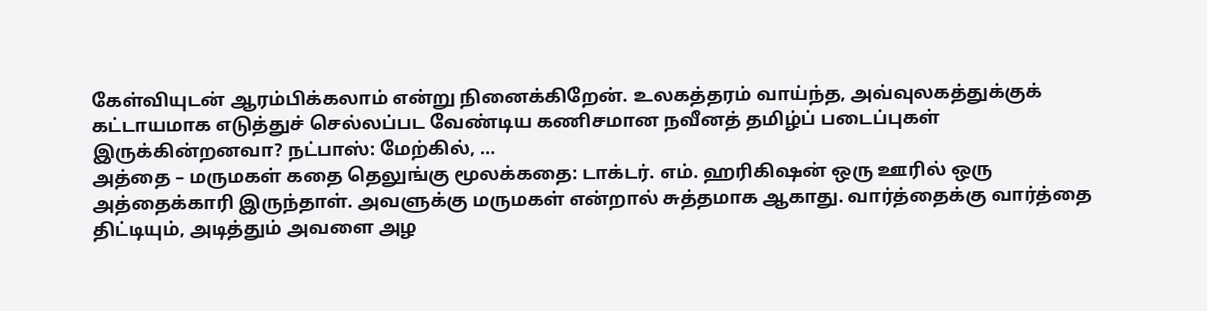கேள்வியுடன் ஆரம்பிக்கலாம் என்று நினைக்கிறேன். உலகத்தரம் வாய்ந்த, அவ்வுலகத்துக்குக் கட்டாயமாக எடுத்துச் செல்லப்பட வேண்டிய கணிசமான நவீனத் தமிழ்ப் படைப்புகள் இருக்கின்றனவா? நட்பாஸ்: மேற்கில், …
அத்தை – மருமகள் கதை தெலுங்கு மூலக்கதை: டாக்டர். எம். ஹரிகிஷன் ஒரு ஊரில் ஒரு அத்தைக்காரி இருந்தாள். அவளுக்கு மருமகள் என்றால் சுத்தமாக ஆகாது. வார்த்தைக்கு வார்த்தை திட்டியும், அடித்தும் அவளை அழ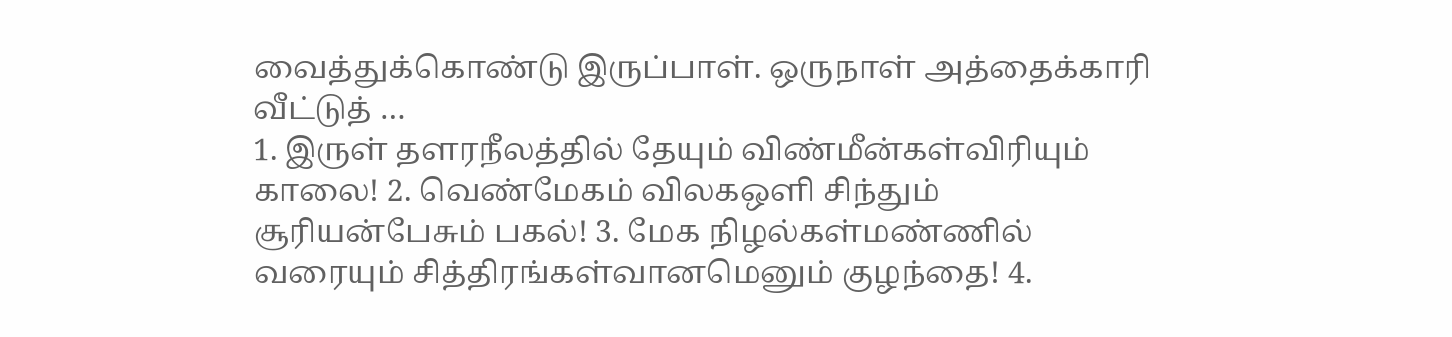வைத்துக்கொண்டு இருப்பாள். ஒருநாள் அத்தைக்காரி வீட்டுத் …
1. இருள் தளரநீலத்தில் தேயும் விண்மீன்கள்விரியும் காலை! 2. வெண்மேகம் விலகஒளி சிந்தும் சூரியன்பேசும் பகல்! 3. மேக நிழல்கள்மண்ணில் வரையும் சித்திரங்கள்வானமெனும் குழந்தை! 4.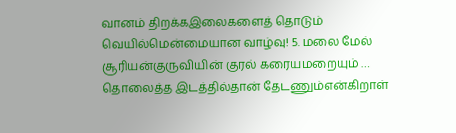வானம் திறக்கஇலைகளைத் தொடும் வெயில்மென்மையான வாழ்வு! 5. மலை மேல் சூரியன்குருவியின் குரல் கரையமறையும் …
தொலைத்த இடத்தில்தான் தேடணும்என்கிறாள்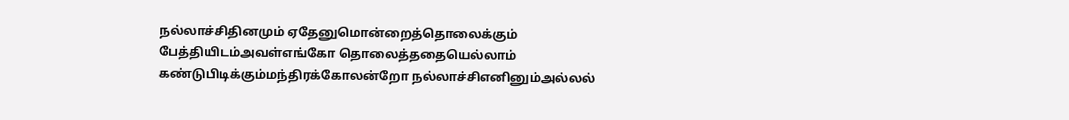நல்லாச்சிதினமும் ஏதேனுமொன்றைத்தொலைக்கும் பேத்தியிடம்அவள்எங்கோ தொலைத்ததையெல்லாம் கண்டுபிடிக்கும்மந்திரக்கோலன்றோ நல்லாச்சிஎனினும்அல்லல்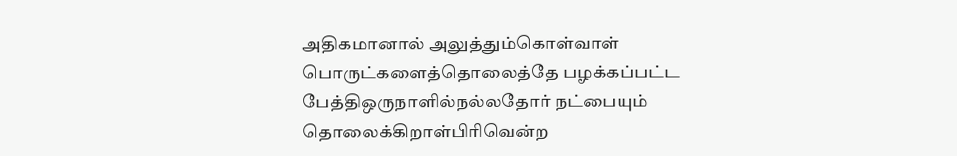அதிகமானால் அலுத்தும்கொள்வாள் பொருட்களைத்தொலைத்தே பழக்கப்பட்ட பேத்திஒருநாளில்நல்லதோர் நட்பையும் தொலைக்கிறாள்பிரிவென்ற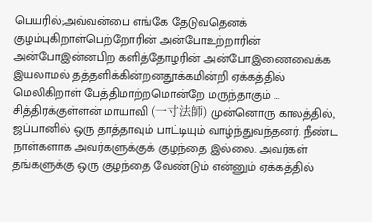பெயரில்;அவ்வன்பை எங்கே தேடுவதெனக் குழம்புகிறாள்பெற்றோரின் அன்போஉற்றாரின் அன்போஇன்னபிற களித்தோழரின் அன்போஇணைவைக்க இயலாமல் தத்தளிக்கின்றனதூக்கமின்றி ஏக்கத்தில் மெலிகிறாள் பேத்திமாற்றமொன்றே மருந்தாகும் …
சித்திரக்குள்ளன் மாயாவி (一寸法師) முன்னொரு காலத்தில், ஜப்பானில் ஒரு தாத்தாவும் பாட்டியும் வாழ்ந்துவந்தனர். நீண்ட நாள்களாக அவர்களுக்குக் குழந்தை இல்லை. அவர்கள் தங்களுக்கு ஒரு குழந்தை வேண்டும் என்னும் ஏக்கத்தில்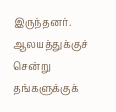இருந்தனர். ஆலயத்துக்குச் சென்று தங்களுக்குக்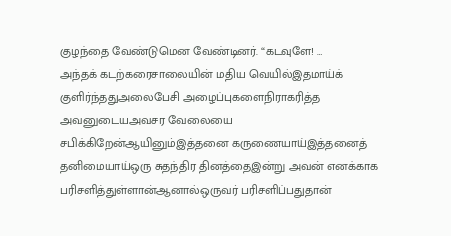குழந்தை வேண்டுமென வேண்டினர். “கடவுளே! …
அந்தக் கடற்கரைசாலையின் மதிய வெயில்இதமாய்க் குளிர்ந்ததுஅலைபேசி அழைப்புகளைநிராகரித்த அவனுடையஅவசர வேலையை சபிக்கிறேன்ஆயினும்இத்தனை கருணையாய்இத்தனைத் தனிமையாய்ஒரு சுதந்திர தினத்தைஇன்று அவன் எனக்காக பரிசளித்துள்ளான்ஆனால்ஒருவர் பரிசளிப்பதுதான்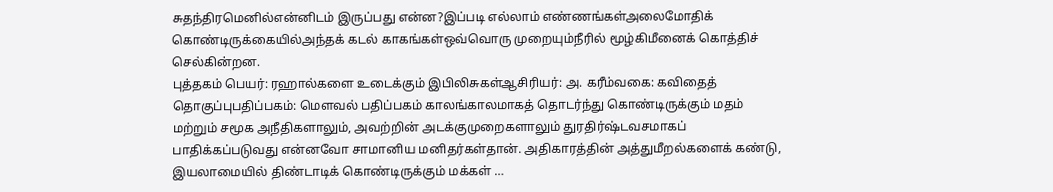சுதந்திரமெனில்என்னிடம் இருப்பது என்ன?இப்படி எல்லாம் எண்ணங்கள்அலைமோதிக் கொண்டிருக்கையில்அந்தக் கடல் காகங்கள்ஒவ்வொரு முறையும்நீரில் மூழ்கிமீனைக் கொத்திச் செல்கின்றன.
புத்தகம் பெயர்: ரஹால்களை உடைக்கும் இபிலிசுகள்ஆசிரியர்: அ. கரீம்வகை: கவிதைத் தொகுப்புபதிப்பகம்: மௌவல் பதிப்பகம் காலங்காலமாகத் தொடர்ந்து கொண்டிருக்கும் மதம் மற்றும் சமூக அநீதிகளாலும், அவற்றின் அடக்குமுறைகளாலும் துரதிர்ஷ்டவசமாகப் பாதிக்கப்படுவது என்னவோ சாமானிய மனிதர்கள்தான். அதிகாரத்தின் அத்துமீறல்களைக் கண்டு, இயலாமையில் திண்டாடிக் கொண்டிருக்கும் மக்கள் …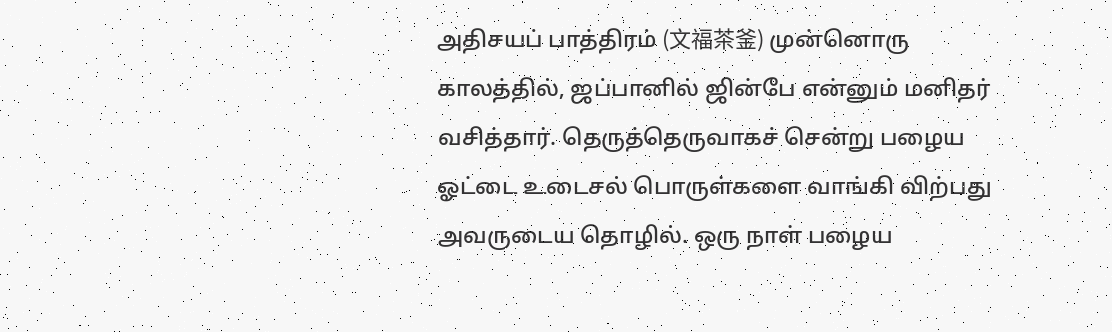அதிசயப் பாத்திரம் (文福茶釜) முன்னொரு காலத்தில், ஜப்பானில் ஜின்பே என்னும் மனிதர் வசித்தார். தெருத்தெருவாகச் சென்று பழைய ஓட்டை உடைசல் பொருள்களை வாங்கி விற்பது அவருடைய தொழில். ஒரு நாள் பழைய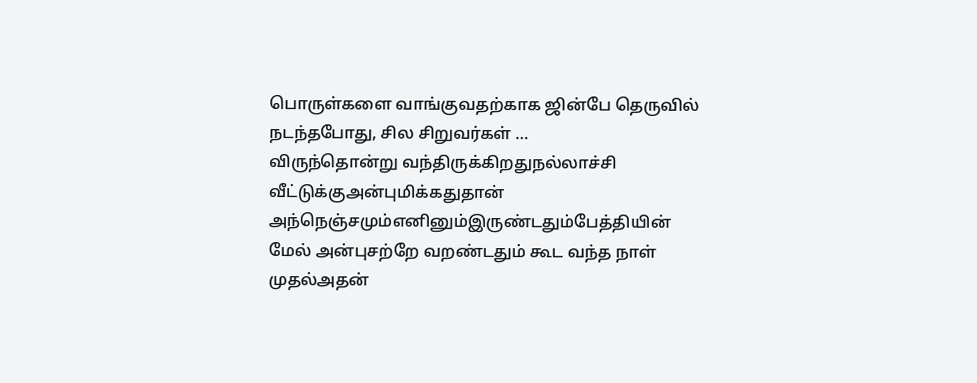பொருள்களை வாங்குவதற்காக ஜின்பே தெருவில் நடந்தபோது, சில சிறுவர்கள் …
விருந்தொன்று வந்திருக்கிறதுநல்லாச்சி வீட்டுக்குஅன்புமிக்கதுதான் அந்நெஞ்சமும்எனினும்இருண்டதும்பேத்தியின் மேல் அன்புசற்றே வறண்டதும் கூட வந்த நாள் முதல்அதன்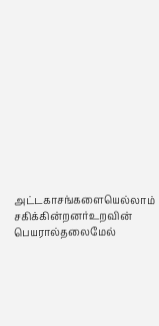அட்டகாசங்களையெல்லாம் சகிக்கின்றனர்உறவின் பெயரால்தலைமேல்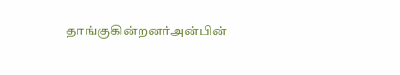தாங்குகின்றனர்அன்பின்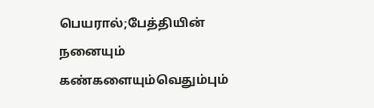பெயரால்;பேத்தியின் நனையும் கண்களையும்வெதும்பும்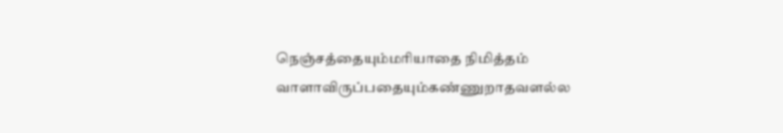நெஞ்சத்தையும்மரியாதை நிமித்தம் வாளாவிருப்பதையும்கண்ணுறாதவளல்ல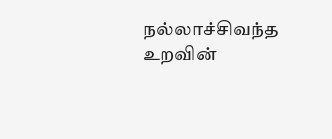நல்லாச்சிவந்த உறவின்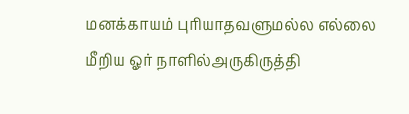மனக்காயம் புரியாதவளுமல்ல எல்லை மீறிய ஓர் நாளில்அருகிருத்தி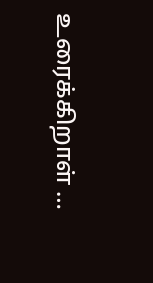உரைக்கிறாள் …